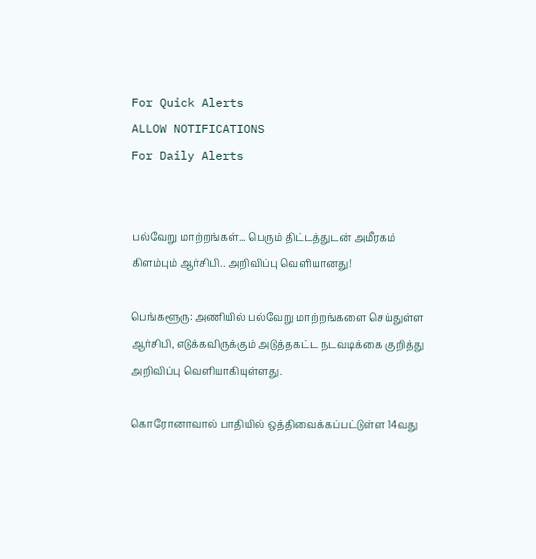For Quick Alerts
ALLOW NOTIFICATIONS
For Daily Alerts


பல்வேறு மாற்றங்கள்... பெரும் திட்டத்துடன் அமீரகம் கிளம்பும் ஆர்சிபி.. அறிவிப்பு வெளியானது!

பெங்களூரு: அணியில் பல்வேறு மாற்றங்களை செய்துள்ள ஆர்சிபி, எடுக்கவிருக்கும் அடுத்தகட்ட நடவடிக்கை குறித்து அறிவிப்பு வெளியாகியுள்ளது.

கொரோனாவால் பாதியில் ஒத்திவைக்கப்பட்டுள்ள 14வது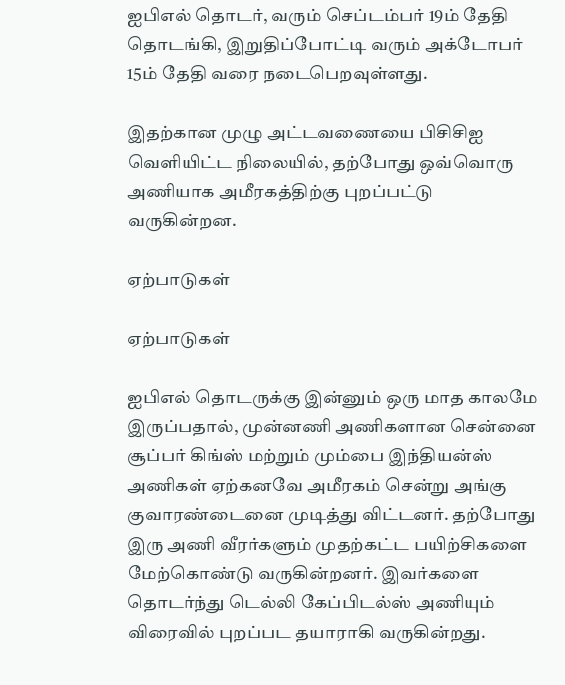ஐபிஎல் தொடர், வரும் செப்டம்பர் 19ம் தேதி தொடங்கி, இறுதிப்போட்டி வரும் அக்டோபர் 15ம் தேதி வரை நடைபெறவுள்ளது.

இதற்கான முழு அட்டவணையை பிசிசிஐ வெளியிட்ட நிலையில், தற்போது ஒவ்வொரு அணியாக அமீரகத்திற்கு புறப்பட்டு வருகின்றன.

ஏற்பாடுகள்

ஏற்பாடுகள்

ஐபிஎல் தொடருக்கு இன்னும் ஒரு மாத காலமே இருப்பதால், முன்னணி அணிகளான சென்னை சூப்பர் கிங்ஸ் மற்றும் மும்பை இந்தியன்ஸ் அணிகள் ஏற்கனவே அமீரகம் சென்று அங்கு குவாரண்டைனை முடித்து விட்டனர். தற்போது இரு அணி வீரர்களும் முதற்கட்ட பயிற்சிகளை மேற்கொண்டு வருகின்றனர். இவர்களை தொடர்ந்து டெல்லி கேப்பிடல்ஸ் அணியும் விரைவில் புறப்பட தயாராகி வருகின்றது.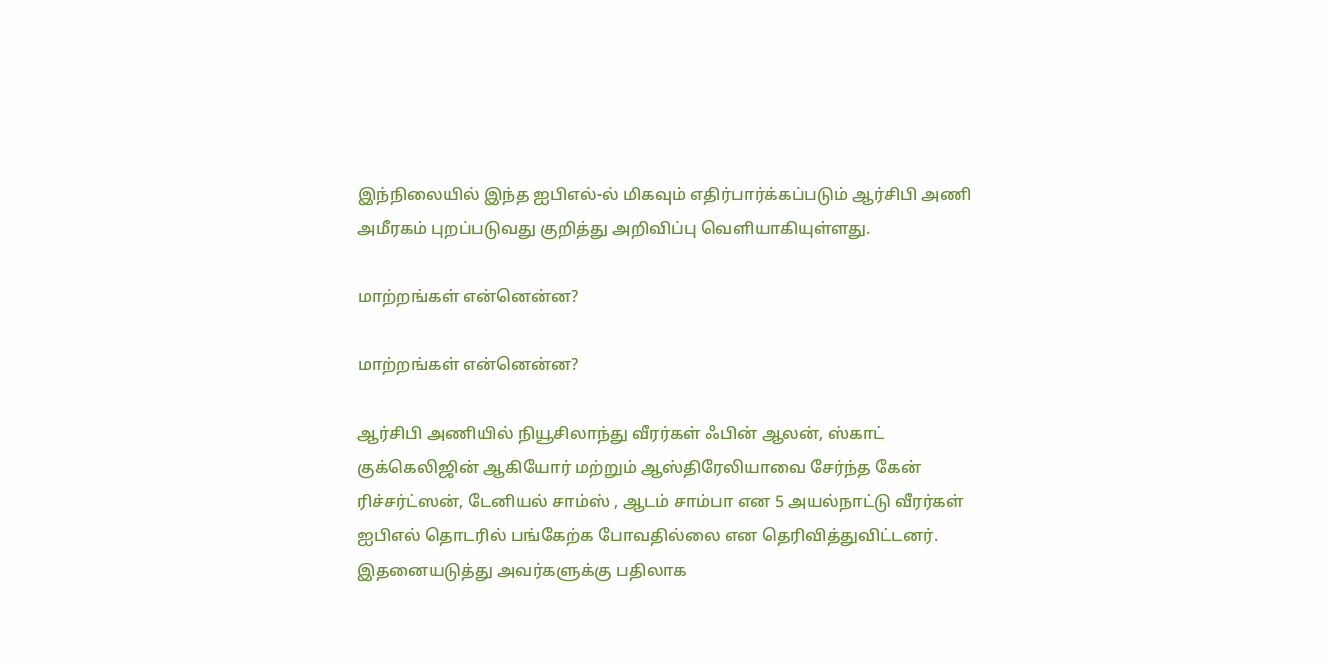இந்நிலையில் இந்த ஐபிஎல்-ல் மிகவும் எதிர்பார்க்கப்படும் ஆர்சிபி அணி அமீரகம் புறப்படுவது குறித்து அறிவிப்பு வெளியாகியுள்ளது.

மாற்றங்கள் என்னென்ன?

மாற்றங்கள் என்னென்ன?

ஆர்சிபி அணியில் நியூசிலாந்து வீரர்கள் ஃபின் ஆலன், ஸ்காட் குக்கெலிஜின் ஆகியோர் மற்றும் ஆஸ்திரேலியாவை சேர்ந்த கேன் ரிச்சர்ட்ஸன், டேனியல் சாம்ஸ் , ஆடம் சாம்பா என 5 அயல்நாட்டு வீரர்கள் ஐபிஎல் தொடரில் பங்கேற்க போவதில்லை என தெரிவித்துவிட்டனர். இதனையடுத்து அவர்களுக்கு பதிலாக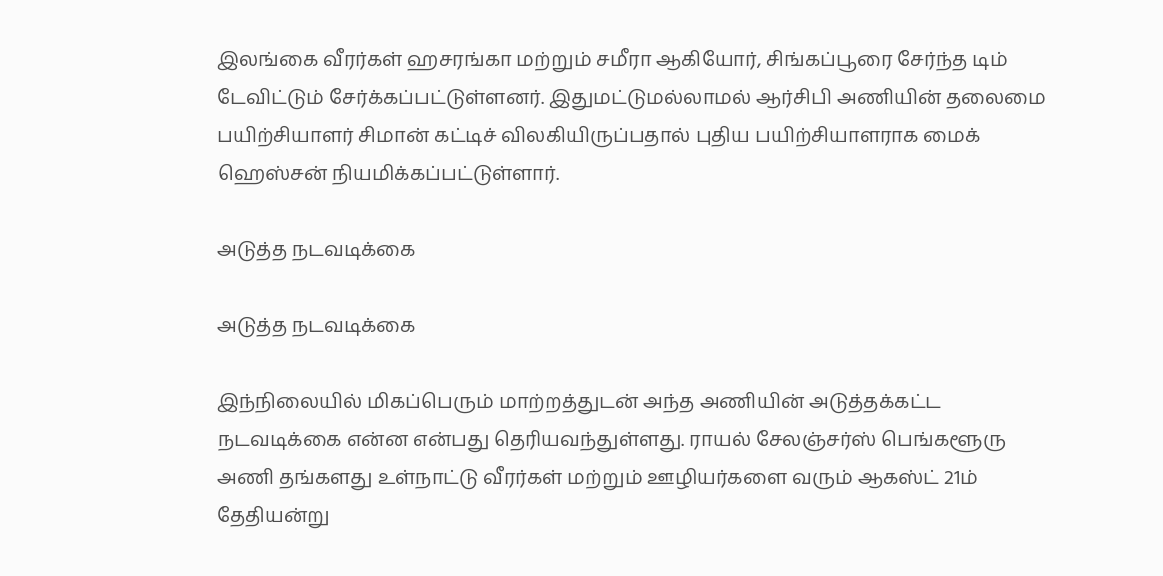இலங்கை வீரர்கள் ஹசரங்கா மற்றும் சமீரா ஆகியோர், சிங்கப்பூரை சேர்ந்த டிம் டேவிட்டும் சேர்க்கப்பட்டுள்ளனர். இதுமட்டுமல்லாமல் ஆர்சிபி அணியின் தலைமை பயிற்சியாளர் சிமான் கட்டிச் விலகியிருப்பதால் புதிய பயிற்சியாளராக மைக் ஹெஸ்சன் நியமிக்கப்பட்டுள்ளார்.

அடுத்த நடவடிக்கை

அடுத்த நடவடிக்கை

இந்நிலையில் மிகப்பெரும் மாற்றத்துடன் அந்த அணியின் அடுத்தக்கட்ட நடவடிக்கை என்ன என்பது தெரியவந்துள்ளது. ராயல் சேலஞ்சர்ஸ் பெங்களூரு அணி தங்களது உள்நாட்டு வீரர்கள் மற்றும் ஊழியர்களை வரும் ஆகஸ்ட் 21ம் தேதியன்று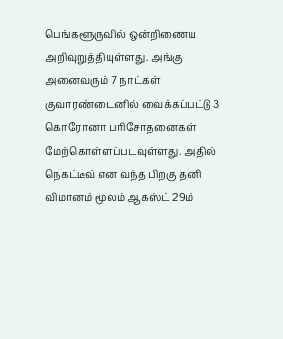பெங்களூருவில் ஒன்றிணைய அறிவுறுத்தியுள்ளது. அங்கு அனைவரும் 7 நாட்கள் குவாரண்டைனில் வைக்கப்பட்டு 3 கொரோனா பரிசோதனைகள் மேற்கொள்ளப்படவுள்ளது. அதில் நெகட்டீவ் என வந்த பிறகு தனி விமானம் மூலம் ஆகஸ்ட் 29ம்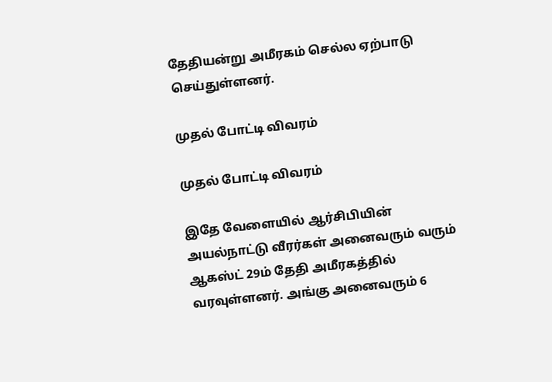தேதியன்று அமீரகம் செல்ல ஏற்பாடு செய்துள்ளனர்.

முதல் போட்டி விவரம்

முதல் போட்டி விவரம்

இதே வேளையில் ஆர்சிபியின் அயல்நாட்டு வீரர்கள் அனைவரும் வரும் ஆகஸ்ட் 29ம் தேதி அமீரகத்தில் வரவுள்ளனர். அங்கு அனைவரும் 6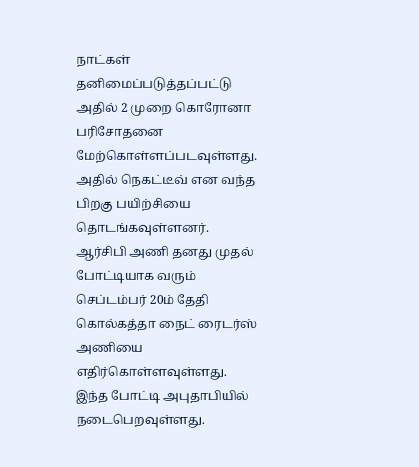நாட்கள் தனிமைப்படுத்தப்பட்டு அதில் 2 முறை கொரோனா பரிசோதனை மேற்கொள்ளப்படவுள்ளது. அதில் நெகட்டீவ் என வந்த பிறகு பயிற்சியை தொடங்கவுள்ளனர். ஆர்சிபி அணி தனது முதல் போட்டியாக வரும் செப்டம்பர் 20ம் தேதி கொல்கத்தா நைட் ரைடர்ஸ் அணியை எதிர்கொள்ளவுள்ளது. இந்த போட்டி அபுதாபியில் நடைபெறவுள்ளது.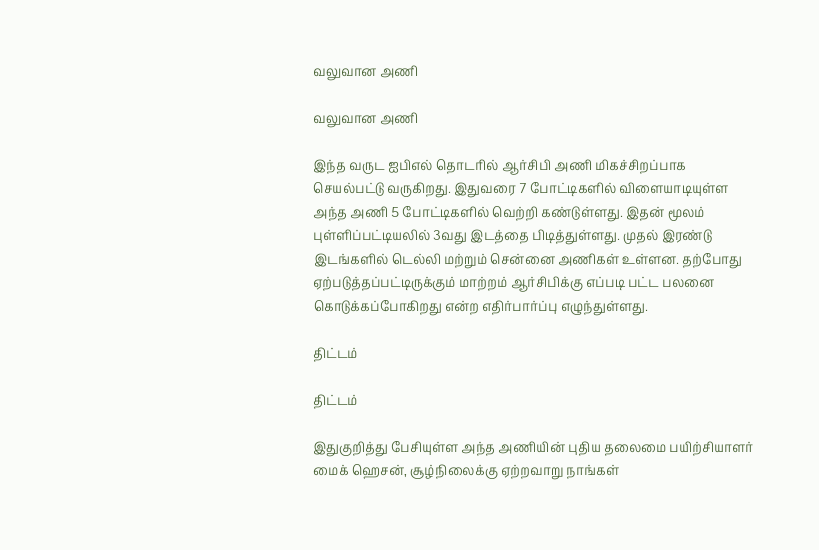வலுவான அணி

வலுவான அணி

இந்த வருட ஐபிஎல் தொடரில் ஆர்சிபி அணி மிகச்சிறப்பாக செயல்பட்டு வருகிறது. இதுவரை 7 போட்டிகளில் விளையாடியுள்ள அந்த அணி 5 போட்டிகளில் வெற்றி கண்டுள்ளது. இதன் மூலம் புள்ளிப்பட்டியலில் 3வது இடத்தை பிடித்துள்ளது. முதல் இரண்டு இடங்களில் டெல்லி மற்றும் சென்னை அணிகள் உள்ளன. தற்போது ஏற்படுத்தப்பட்டிருக்கும் மாற்றம் ஆர்சிபிக்கு எப்படி பட்ட பலனை கொடுக்கப்போகிறது என்ற எதிர்பார்ப்பு எழுந்துள்ளது.

திட்டம்

திட்டம்

இதுகுறித்து பேசியுள்ள அந்த அணியின் புதிய தலைமை பயிற்சியாளர் மைக் ஹெசன், சூழ்நிலைக்கு ஏற்றவாறு நாங்கள்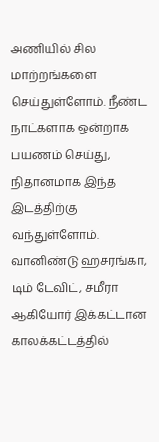அணியில் சில மாற்றங்களை செய்துள்ளோம். நீண்ட நாட்களாக ஒன்றாக பயணம் செய்து, நிதானமாக இந்த இடத்திற்கு வந்துள்ளோம். வானிண்டு ஹசரங்கா, டிம் டேவிட், சமீரா ஆகியோர் இக்கட்டான காலக்கட்டத்தில்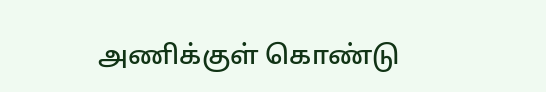அணிக்குள் கொண்டு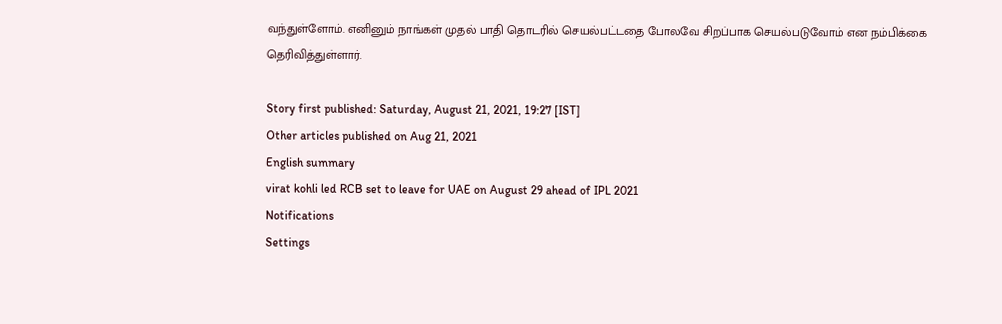வந்துள்ளோம். எனினும் நாங்கள் முதல் பாதி தொடரில் செயல்பட்டதை போலவே சிறப்பாக செயல்படுவோம் என நம்பிக்கை தெரிவித்துள்ளார்.

Story first published: Saturday, August 21, 2021, 19:27 [IST]
Other articles published on Aug 21, 2021
English summary
virat kohli led RCB set to leave for UAE on August 29 ahead of IPL 2021
Notifications
Settings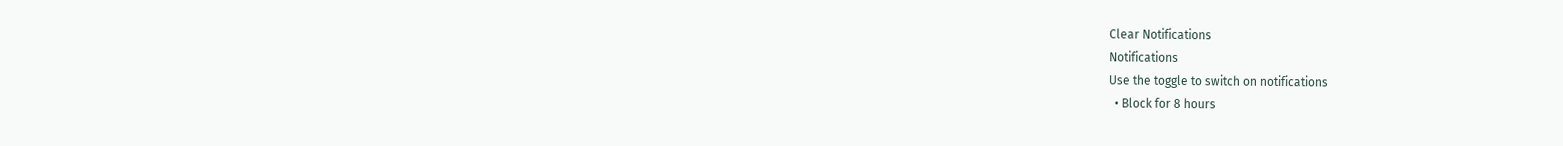Clear Notifications
Notifications
Use the toggle to switch on notifications
  • Block for 8 hours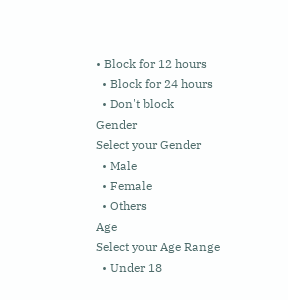• Block for 12 hours
  • Block for 24 hours
  • Don't block
Gender
Select your Gender
  • Male
  • Female
  • Others
Age
Select your Age Range
  • Under 18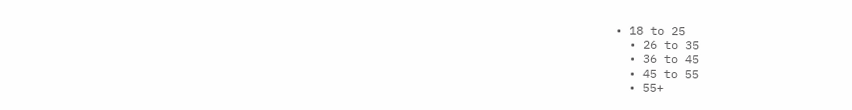• 18 to 25
  • 26 to 35
  • 36 to 45
  • 45 to 55
  • 55+